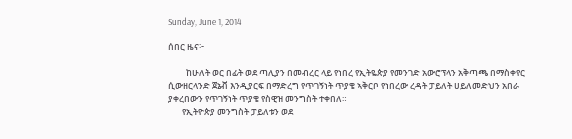Sunday, June 1, 2014

ሰበር ዜና፦

         ከሁለት ወር በፊት ወደ ጣሊያን በመብረር ላይ የነበረ የኢትዬጵያ የመንገድ አውሮፕላን አቅጣጫ በማስቀየር ሲውዘርላንድ ጀኔቭ እንዲያርፍ በማድረግ የጥገኝነት ጥያቄ ኣቅርቦ የነበረው ረዳት ፓይለት ሀይለመድህን አበራ ያቀረበውን የጥገኝነት ጥያቄ የስዊዝ መንግስት ተቀበለ።
       የኢትዮጵያ መንግስት ፓይለቱን ወደ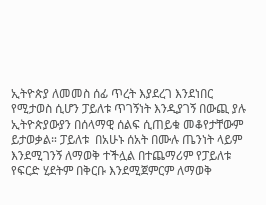ኢትዮጵያ ለመመስ ሰፊ ጥረት እያደረገ እንደነበር የሚታወስ ሲሆን ፓይለቱ ጥገኝነት እንዲያገኝ በውጪ ያሉ ኢትዮጵያውያን በሰላማዊ ሰልፍ ሲጠይቁ መቆየታቸውም ይታወቃል። ፓይለቱ  በአሁኑ ሰአት በሙሉ ጤንነት ላይም እንደሚገንኝ ለማወቅ ተችሏል በተጨማሪም የፓይለቱ የፍርድ ሂደትም በቅርቡ እንደሚጀምርም ለማወቅ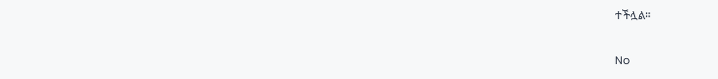ተችሏል።


No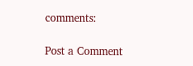comments:

Post a Comment